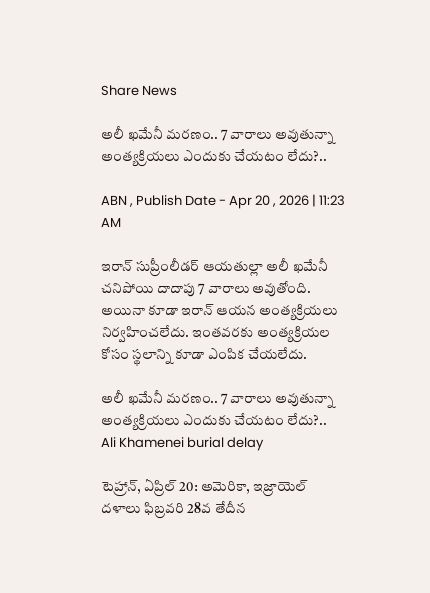Share News

అలీ ఖమేనీ మరణం.. 7 వారాలు అవుతున్నా అంత్యక్రియలు ఎందుకు చేయటం లేదు?..

ABN , Publish Date - Apr 20 , 2026 | 11:23 AM

ఇరాన్ సుప్రీంలీడర్ ఆయతుల్లా అలీ ఖమేనీ చనిపోయి దాదాపు 7 వారాలు అవుతోంది. అయినా కూడా ఇరాన్ ఆయన అంత్యక్రియలు నిర్వహించలేదు. ఇంతవరకు అంత్యక్రియల కోసం స్థలాన్ని కూడా ఎంపిక చేయలేదు.

అలీ ఖమేనీ మరణం.. 7 వారాలు అవుతున్నా అంత్యక్రియలు ఎందుకు చేయటం లేదు?..
Ali Khamenei burial delay

టెహ్రాన్, ఏప్రిల్ 20: అమెరికా, ఇజ్రాయెల్ దళాలు ఫిబ్రవరి 28వ తేదీన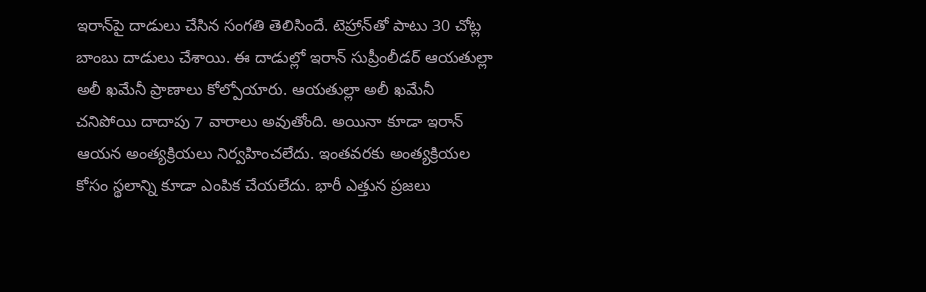ఇరాన్‌పై దాడులు చేసిన సంగతి తెలిసిందే. టెహ్రాన్‌తో పాటు 30 చోట్ల బాంబు దాడులు చేశాయి. ఈ దాడుల్లో ఇరాన్ సుప్రీంలీడర్ ఆయతుల్లా అలీ ఖమేనీ ప్రాణాలు కోల్పోయారు. ఆయతుల్లా అలీ ఖమేనీ చనిపోయి దాదాపు 7 వారాలు అవుతోంది. అయినా కూడా ఇరాన్ ఆయన అంత్యక్రియలు నిర్వహించలేదు. ఇంతవరకు అంత్యక్రియల కోసం స్థలాన్ని కూడా ఎంపిక చేయలేదు. భారీ ఎత్తున ప్రజలు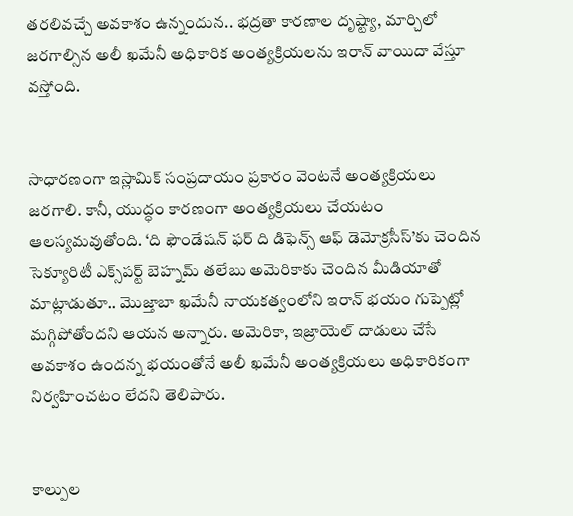తరలివచ్చే అవకాశం ఉన్నందున.. భద్రతా కారణాల దృష్ట్యా, మార్చిలో జరగాల్సిన అలీ ఖమేనీ అధికారిక అంత్యక్రియలను ఇరాన్ వాయిదా వేస్తూ వస్తోంది.


సాధారణంగా ఇస్లామిక్ సంప్రదాయం ప్రకారం వెంటనే అంత్యక్రియలు జరగాలి. కానీ, యుద్ధం కారణంగా అంత్యక్రియలు చేయటం ఆలస్యమవుతోంది. ‘ది ఫౌండేషన్ ఫర్ ది డిఫెన్స్ ఆఫ్ డెమోక్రసీస్’కు చెందిన సెక్యూరిటీ ఎక్స్‌పర్ట్ బెహ్నమ్ తలేబు అమెరికాకు చెందిన మీడియాతో మాట్లాడుతూ.. మొజ్తాబా ఖమేనీ నాయకత్వంలోని ఇరాన్ భయం గుప్పెట్లో మగ్గిపోతోందని ఆయన అన్నారు. అమెరికా, ఇజ్రాయెల్‌ దాడులు చేసే అవకాశం ఉందన్న భయంతోనే అలీ ఖమేనీ అంత్యక్రియలు అధికారికంగా నిర్వహించటం లేదని తెలిపారు.


కాల్పుల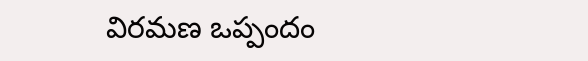విరమణ ఒప్పందం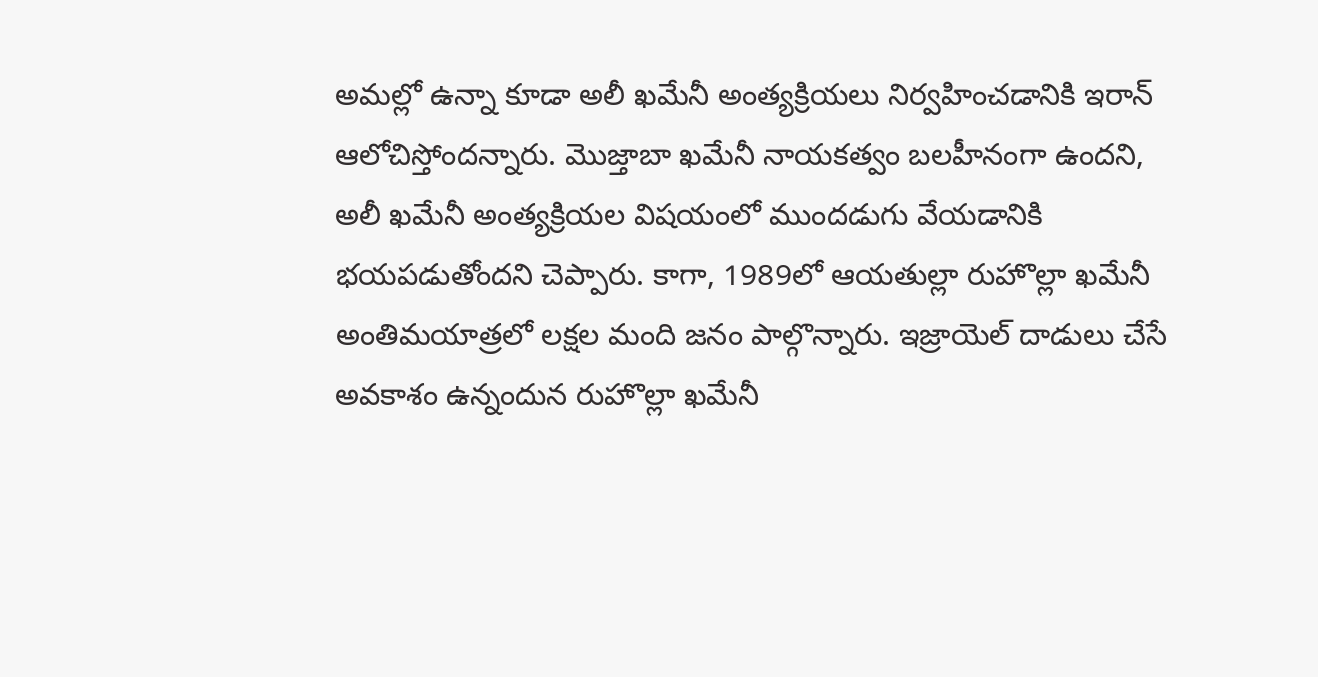అమల్లో ఉన్నా కూడా అలీ ఖమేనీ అంత్యక్రియలు నిర్వహించడానికి ఇరాన్ ఆలోచిస్తోందన్నారు. మొజ్తాబా ఖమేనీ నాయకత్వం బలహీనంగా ఉందని, అలీ ఖమేనీ అంత్యక్రియల విషయంలో ముందడుగు వేయడానికి భయపడుతోందని చెప్పారు. కాగా, 1989లో ఆయతుల్లా రుహొల్లా ఖమేనీ అంతిమయాత్రలో లక్షల మంది జనం పాల్గొన్నారు. ఇజ్రాయెల్ దాడులు చేసే అవకాశం ఉన్నందున రుహొల్లా ఖమేనీ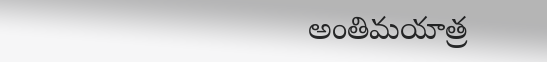అంతిమయాత్ర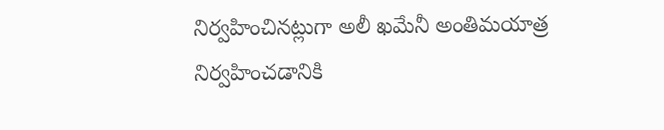నిర్వహించినట్లుగా అలీ ఖమేనీ అంతిమయాత్ర నిర్వహించడానికి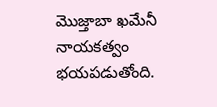మొజ్తాబా ఖమేనీ నాయకత్వం భయపడుతోంది.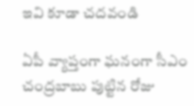ఇవి కూడా చదవండి

ఏపీ వ్యాప్తంగా ఘనంగా సీఎం చంద్రబాబు పుట్టిన రోజు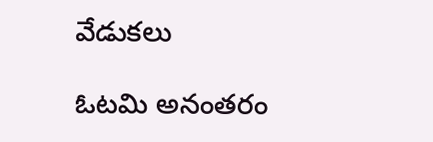వేడుకలు

ఓటమి అనంతరం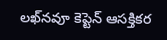లఖ్‌నవూ కెప్టెన్ ఆసక్తికర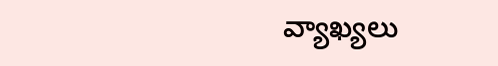వ్యాఖ్యలు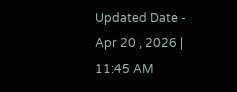Updated Date - Apr 20 , 2026 | 11:45 AM